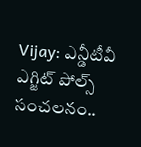Vijay: ఎన్డీటీవీ ఎగ్జిట్‌ పోల్స్‌ సంచలనం..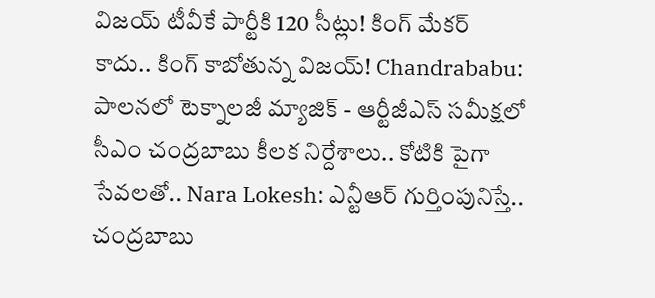విజయ్‌ టీవీకే పార్టీకి 120 సీట్లు! కింగ్ మేకర్ కాదు.. కింగ్ కాబోతున్న విజయ్! Chandrababu: పాలనలో టెక్నాలజీ మ్యాజిక్ - ఆర్టీజీఎస్ సమీక్షలో సీఎం చంద్రబాబు కీలక నిర్దేశాలు.. కోటికి పైగా సేవలతో.. Nara Lokesh: ఎన్టీఆర్ గుర్తింపునిస్తే.. చంద్రబాబు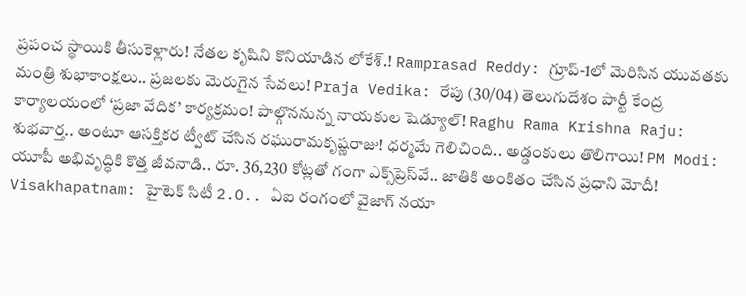ప్రపంచ స్థాయికి తీసుకెళ్లారు! నేతల కృషిని కొనియాడిన లోకేశ్.! Ramprasad Reddy: గ్రూప్-1లో మెరిసిన యువతకు మంత్రి శుభాకాంక్షలు.. ప్రజలకు మెరుగైన సేవలు! Praja Vedika: రేపు (30/04) తెలుగుదేశం పార్టీ కేంద్ర కార్యాలయంలో ‘ప్రజా వేదిక’ కార్యక్రమం! పాల్గొననున్న నాయకుల షెడ్యూల్! Raghu Rama Krishna Raju: శుభవార్త.. అంటూ ఆసక్తికర ట్వీట్ చేసిన రఘురామకృష్ణరాజు! ధర్మమే గెలిచింది.. అడ్డంకులు తొలిగాయి! PM Modi: యూపీ అభివృద్ధికి కొత్త జీవనాడి.. రూ. 36,230 కోట్లతో గంగా ఎక్స్‌ప్రెస్‌వే.. జాతికి అంకితం చేసిన ప్రధాని మోదీ! Visakhapatnam: హైటెక్ సిటీ 2.O.. ఏఐ రంగంలో వైజాగ్ నయా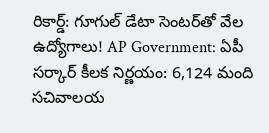రికార్డ్: గూగుల్ డేటా సెంటర్‌తో వేల ఉద్యోగాలు! AP Government: ఏపీ సర్కార్ కీలక నిర్ణయం: 6,124 మంది సచివాలయ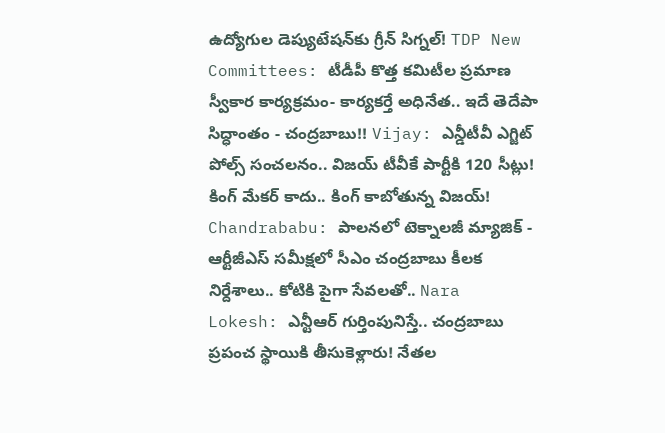ఉద్యోగుల డెప్యుటేషన్‌కు గ్రీన్ సిగ్నల్! TDP New Committees: టీడీపీ కొత్త కమిటీల ప్రమాణ స్వీకార కార్యక్రమం- కార్యకర్తే అధినేత.. ఇదే తెదేపా సిద్ధాంతం - చంద్రబాబు!! Vijay: ఎన్డీటీవీ ఎగ్జిట్‌ పోల్స్‌ సంచలనం.. విజయ్‌ టీవీకే పార్టీకి 120 సీట్లు! కింగ్ మేకర్ కాదు.. కింగ్ కాబోతున్న విజయ్! Chandrababu: పాలనలో టెక్నాలజీ మ్యాజిక్ - ఆర్టీజీఎస్ సమీక్షలో సీఎం చంద్రబాబు కీలక నిర్దేశాలు.. కోటికి పైగా సేవలతో.. Nara Lokesh: ఎన్టీఆర్ గుర్తింపునిస్తే.. చంద్రబాబు ప్రపంచ స్థాయికి తీసుకెళ్లారు! నేతల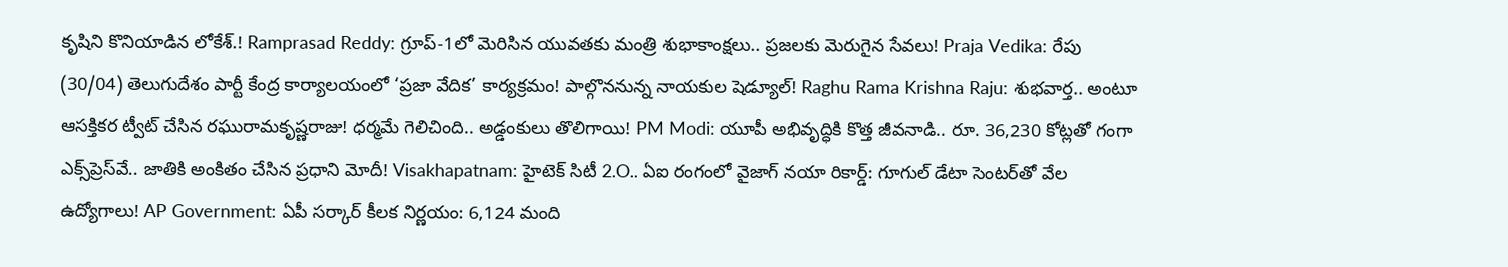కృషిని కొనియాడిన లోకేశ్.! Ramprasad Reddy: గ్రూప్-1లో మెరిసిన యువతకు మంత్రి శుభాకాంక్షలు.. ప్రజలకు మెరుగైన సేవలు! Praja Vedika: రేపు (30/04) తెలుగుదేశం పార్టీ కేంద్ర కార్యాలయంలో ‘ప్రజా వేదిక’ కార్యక్రమం! పాల్గొననున్న నాయకుల షెడ్యూల్! Raghu Rama Krishna Raju: శుభవార్త.. అంటూ ఆసక్తికర ట్వీట్ చేసిన రఘురామకృష్ణరాజు! ధర్మమే గెలిచింది.. అడ్డంకులు తొలిగాయి! PM Modi: యూపీ అభివృద్ధికి కొత్త జీవనాడి.. రూ. 36,230 కోట్లతో గంగా ఎక్స్‌ప్రెస్‌వే.. జాతికి అంకితం చేసిన ప్రధాని మోదీ! Visakhapatnam: హైటెక్ సిటీ 2.O.. ఏఐ రంగంలో వైజాగ్ నయా రికార్డ్: గూగుల్ డేటా సెంటర్‌తో వేల ఉద్యోగాలు! AP Government: ఏపీ సర్కార్ కీలక నిర్ణయం: 6,124 మంది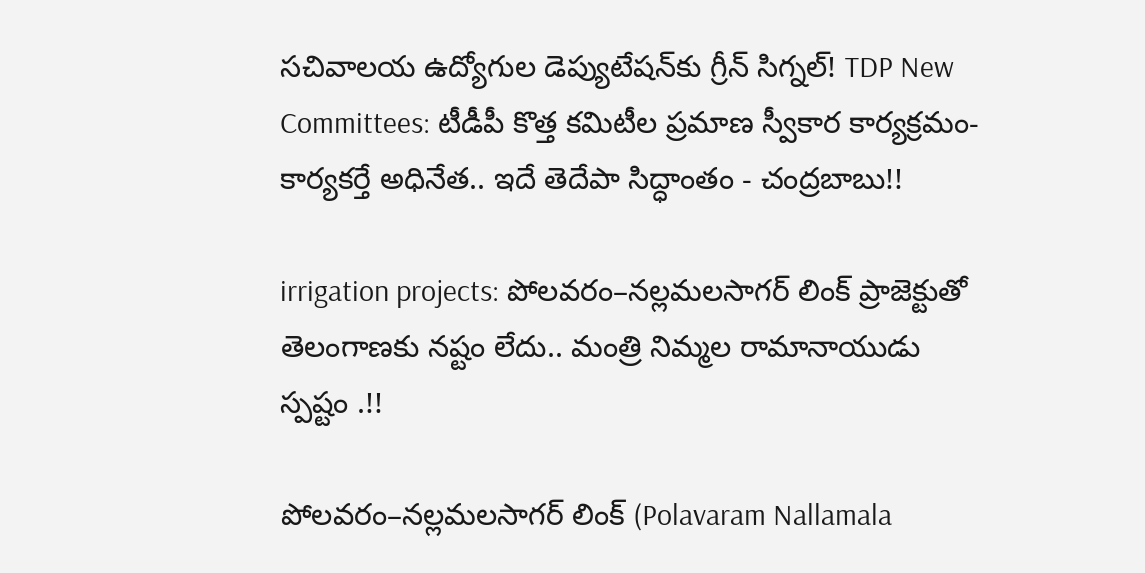సచివాలయ ఉద్యోగుల డెప్యుటేషన్‌కు గ్రీన్ సిగ్నల్! TDP New Committees: టీడీపీ కొత్త కమిటీల ప్రమాణ స్వీకార కార్యక్రమం- కార్యకర్తే అధినేత.. ఇదే తెదేపా సిద్ధాంతం - చంద్రబాబు!!

irrigation projects: పోలవరం–నల్లమలసాగర్ లింక్ ప్రాజెక్టుతో తెలంగాణకు నష్టం లేదు.. మంత్రి నిమ్మల రామానాయుడు స్పష్టం .!!

పోలవరం–నల్లమలసాగర్ లింక్ (Polavaram Nallamala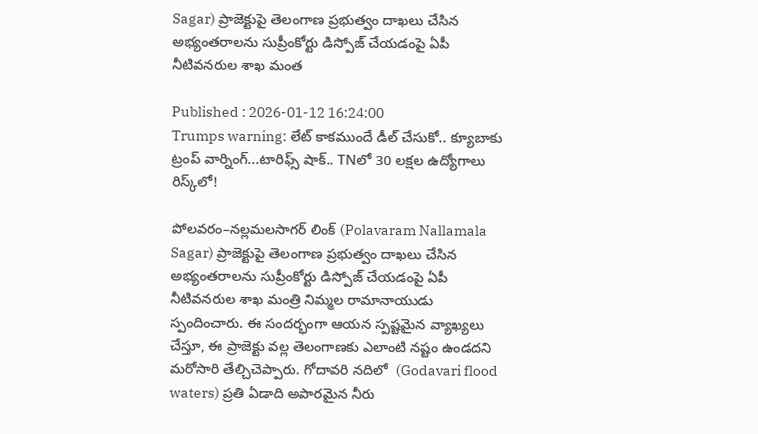Sagar) ప్రాజెక్టుపై తెలంగాణ ప్రభుత్వం దాఖలు చేసిన అభ్యంతరాలను సుప్రీంకోర్టు డిస్పోజ్ చేయడంపై ఏపీ నీటివనరుల శాఖ మంత

Published : 2026-01-12 16:24:00
Trumps warning: లేట్ కాకముందే డీల్ చేసుకో.. క్యూబాకు ట్రంప్ వార్నింగ్...టారిఫ్స్ షాక్.. TNలో 30 లక్షల ఉద్యోగాలు రిస్క్‌లో!

పోలవరం–నల్లమలసాగర్ లింక్ (Polavaram Nallamala Sagar) ప్రాజెక్టుపై తెలంగాణ ప్రభుత్వం దాఖలు చేసిన అభ్యంతరాలను సుప్రీంకోర్టు డిస్పోజ్ చేయడంపై ఏపీ నీటివనరుల శాఖ మంత్రి నిమ్మల రామానాయుడు స్పందించారు. ఈ సందర్భంగా ఆయన స్పష్టమైన వ్యాఖ్యలు చేస్తూ, ఈ ప్రాజెక్టు వల్ల తెలంగాణకు ఎలాంటి నష్టం ఉండదని మరోసారి తేల్చిచెప్పారు. గోదావరి నదిలో  (Godavari flood waters) ప్రతి ఏడాది అపారమైన నీరు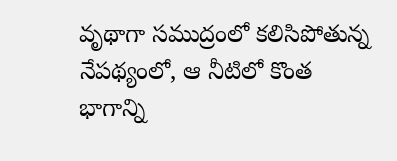వృథాగా సముద్రంలో కలిసిపోతున్న నేపథ్యంలో, ఆ నీటిలో కొంత భాగాన్ని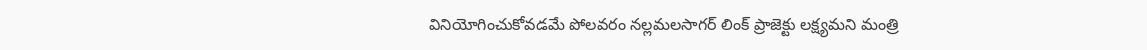వినియోగించుకోవడమే పోలవరం నల్లమలసాగర్ లింక్ ప్రాజెక్టు లక్ష్యమని మంత్రి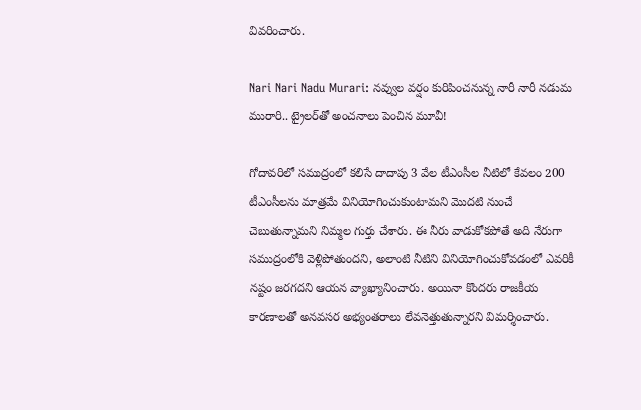వివరించారు.

Nari Nari Nadu Murari: నవ్వుల వర్షం కురిపించనున్న నారీ నారీ నడుమ మురారి.. ట్రైలర్‌తో అంచనాలు పెంచిన మూవీ!

గోదావరిలో సముద్రంలో కలిసే దాదాపు 3 వేల టీఎంసీల నీటిలో కేవలం 200 టీఎంసీలను మాత్రమే వినియోగించుకుంటామని మొదటి నుంచే చెబుతున్నామని నిమ్మల గుర్తు చేశారు. ఈ నీరు వాడుకోకపోతే అది నేరుగా సముద్రంలోకి వెళ్లిపోతుందని, అలాంటి నీటిని వినియోగించుకోవడంలో ఎవరికీ నష్టం జరగదని ఆయన వ్యాఖ్యానించారు. అయినా కొందరు రాజకీయ కారణాలతో అనవసర అభ్యంతరాలు లేవనెత్తుతున్నారని విమర్శించారు.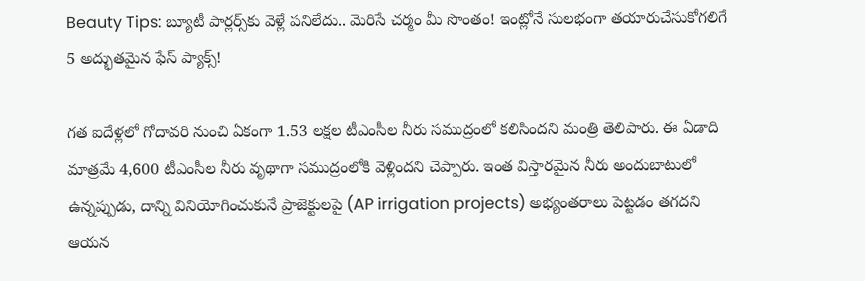Beauty Tips: బ్యూటీ పార్లర్స్‌కు వెళ్లే పనిలేదు.. మెరిసే చర్మం మీ సొంతం! ఇంట్లోనే సులభంగా తయారుచేసుకోగలిగే 5 అద్భుతమైన ఫేస్ ప్యాక్స్!

గత ఐదేళ్లలో గోదావరి నుంచి ఏకంగా 1.53 లక్షల టీఎంసీల నీరు సముద్రంలో కలిసిందని మంత్రి తెలిపారు. ఈ ఏడాది మాత్రమే 4,600 టీఎంసీల నీరు వృథాగా సముద్రంలోకి వెళ్లిందని చెప్పారు. ఇంత విస్తారమైన నీరు అందుబాటులో ఉన్నప్పుడు, దాన్ని వినియోగించుకునే ప్రాజెక్టులపై (AP irrigation projects) అభ్యంతరాలు పెట్టడం తగదని ఆయన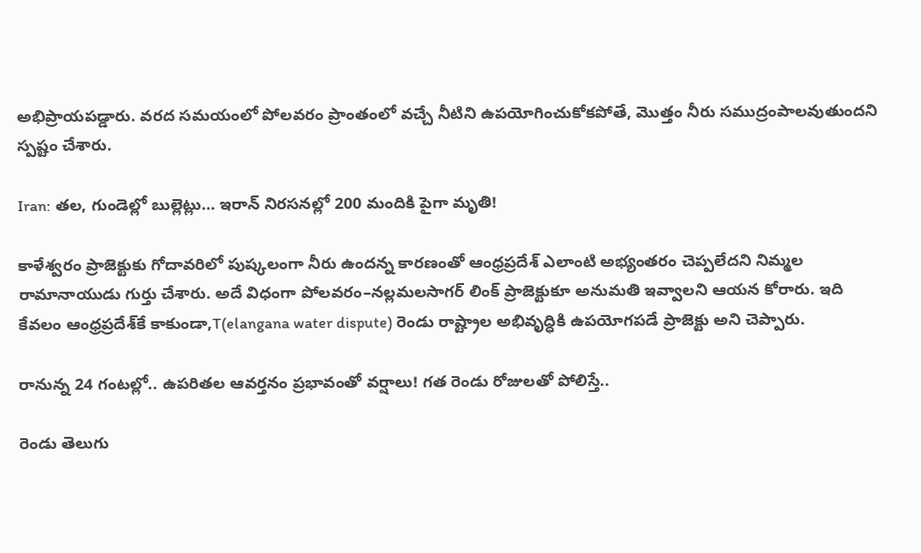అభిప్రాయపడ్డారు. వరద సమయంలో పోలవరం ప్రాంతంలో వచ్చే నీటిని ఉపయోగించుకోకపోతే, మొత్తం నీరు సముద్రంపాలవుతుందని స్పష్టం చేశారు.

Iran: తల, గుండెల్లో బుల్లెట్లు… ఇరాన్ నిరసనల్లో 200 మందికి పైగా మృతి!

కాళేశ్వరం ప్రాజెక్టుకు గోదావరిలో పుష్కలంగా నీరు ఉందన్న కారణంతో ఆంధ్రప్రదేశ్ ఎలాంటి అభ్యంతరం చెప్పలేదని నిమ్మల రామానాయుడు గుర్తు చేశారు. అదే విధంగా పోలవరం–నల్లమలసాగర్ లింక్ ప్రాజెక్టుకూ అనుమతి ఇవ్వాలని ఆయన కోరారు. ఇది కేవలం ఆంధ్రప్రదేశ్‌కే కాకుండా,T(elangana water dispute) రెండు రాష్ట్రాల అభివృద్ధికి ఉపయోగపడే ప్రాజెక్టు అని చెప్పారు.

రానున్న 24 గంటల్లో.. ఉపరితల ఆవర్తనం ప్రభావంతో వర్షాలు! గత రెండు రోజులతో పోలిస్తే..

రెండు తెలుగు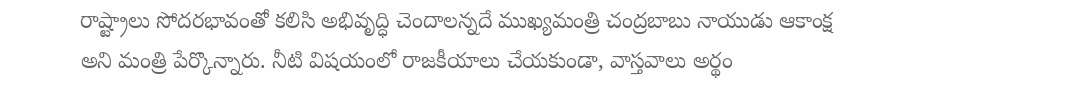రాష్ట్రాలు సోదరభావంతో కలిసి అభివృద్ధి చెందాలన్నదే ముఖ్యమంత్రి చంద్రబాబు నాయుడు ఆకాంక్ష అని మంత్రి పేర్కొన్నారు. నీటి విషయంలో రాజకీయాలు చేయకుండా, వాస్తవాలు అర్థం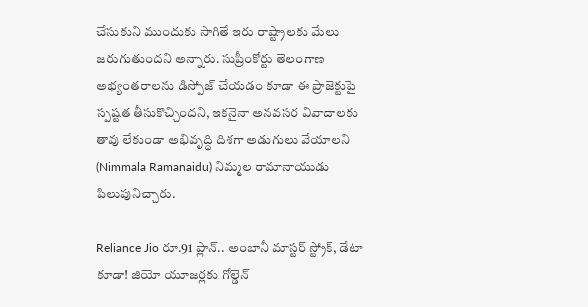చేసుకుని ముందుకు సాగితే ఇరు రాష్ట్రాలకు మేలు జరుగుతుందని అన్నారు. సుప్రీంకోర్టు తెలంగాణ అభ్యంతరాలను డిస్పోజ్ చేయడం కూడా ఈ ప్రాజెక్టుపై స్పష్టత తీసుకొచ్చిందని, ఇకనైనా అనవసర వివాదాలకు తావు లేకుండా అభివృద్ధి దిశగా అడుగులు వేయాలని (Nimmala Ramanaidu) నిమ్మల రామానాయుడు పిలుపునిచ్చారు.

Reliance Jio రూ.91 ప్లాన్.. అంబానీ మాస్టర్ స్ట్రోక్, డేటా కూడా! జియో యూజర్లకు గోల్డెన్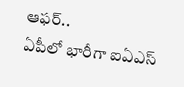ఆఫర్..
ఏపీలో భారీగా ఐఏఎస్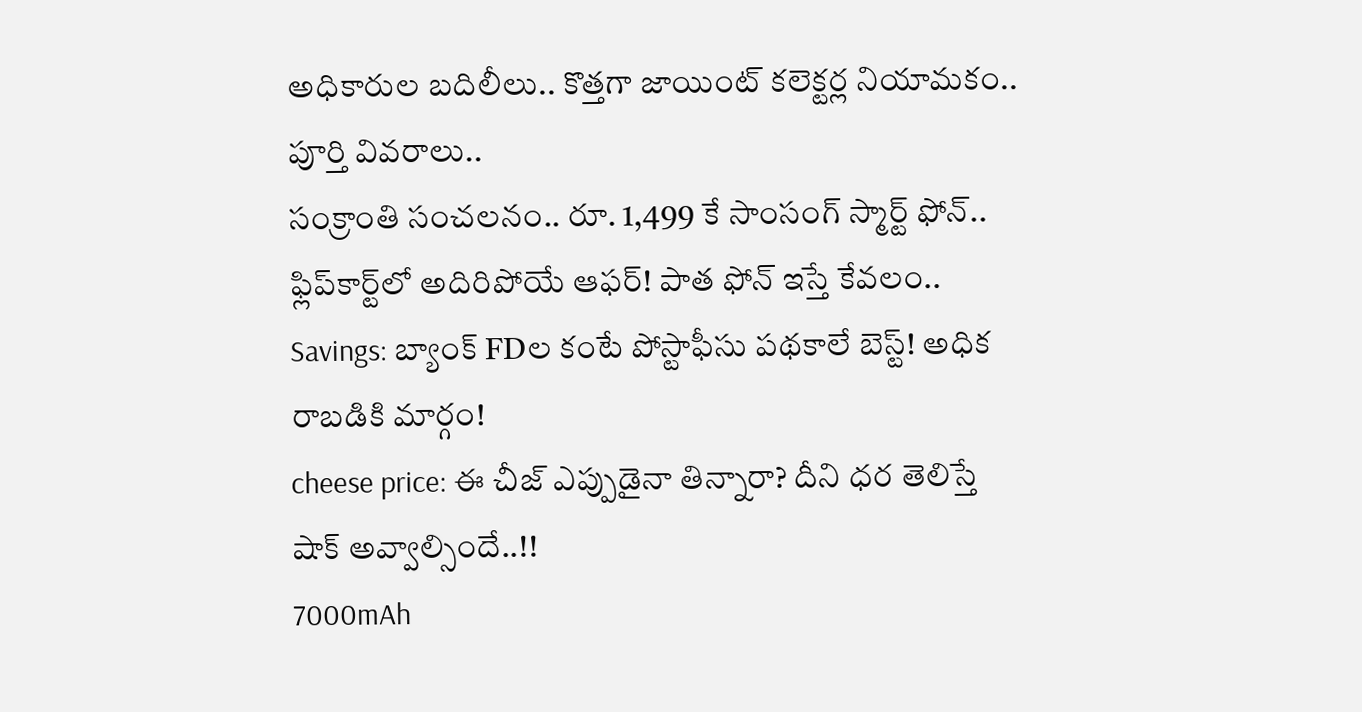అధికారుల బదిలీలు.. కొత్తగా జాయింట్ కలెక్టర్ల నియామకం.. పూర్తి వివరాలు..
సంక్రాంతి సంచలనం.. రూ. 1,499 కే సాంసంగ్ స్మార్ట్ ఫోన్.. ఫ్లిప్‌కార్ట్‌లో అదిరిపోయే ఆఫర్! పాత ఫోన్ ఇస్తే కేవలం..
Savings: బ్యాంక్ FDల కంటే పోస్టాఫీసు పథకాలే బెస్ట్! అధిక రాబడికి మార్గం!
cheese price: ఈ చీజ్ ఎప్పుడైనా తిన్నారా? దీని ధర తెలిస్తే షాక్ అవ్వాల్సిందే..!!
7000mAh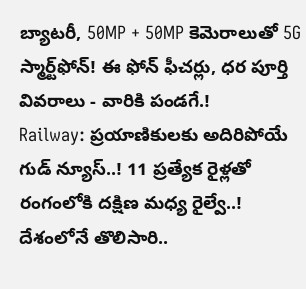బ్యాటరీ, 50MP + 50MP కెమెరాలుతో 5G స్మార్ట్‌ఫోన్‌! ఈ ఫోన్ ఫీచర్లు, ధర పూర్తి వివరాలు - వారికి పండగే.!
Railway: ప్రయాణికులకు అదిరిపోయే గుడ్ న్యూస్..! 11 ప్రత్యేక రైళ్లతో రంగంలోకి దక్షిణ మధ్య రైల్వే..!
దేశంలోనే తొలిసారి..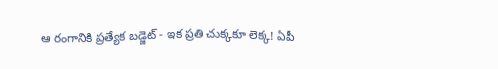ఆ రంగానికి ప్రత్యేక బడ్జెట్ - ఇక ప్రతి చుక్కకూ లెక్క! ఏపీ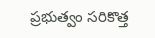ప్రభుత్వం సరికొత్త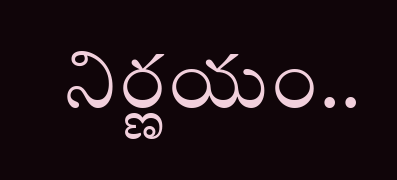నిర్ణయం..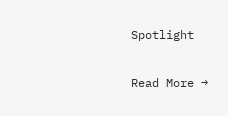Spotlight

Read More →